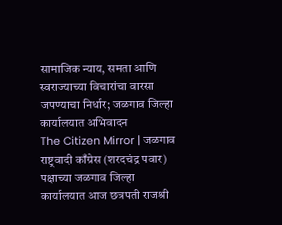सामाजिक न्याय, समता आणि स्वराज्याच्या विचारांचा वारसा जपण्याचा निर्धार; जळगाव जिल्हा कार्यालयात अभिवादन
The Citizen Mirror | जळगाव
राष्ट्रवादी काँग्रेस (शरदचंद्र पवार) पक्षाच्या जळगाव जिल्हा कार्यालयात आज छत्रपती राजश्री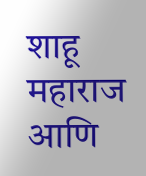शाहू महाराज आणि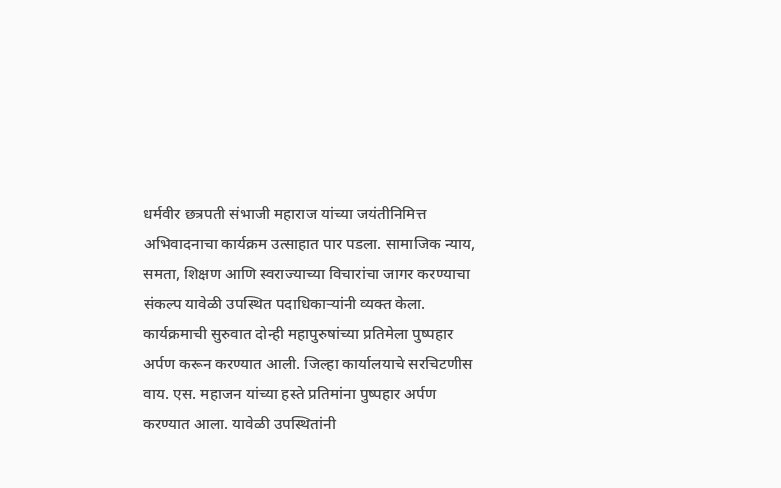धर्मवीर छत्रपती संभाजी महाराज यांच्या जयंतीनिमित्त अभिवादनाचा कार्यक्रम उत्साहात पार पडला. सामाजिक न्याय, समता, शिक्षण आणि स्वराज्याच्या विचारांचा जागर करण्याचा संकल्प यावेळी उपस्थित पदाधिकाऱ्यांनी व्यक्त केला.
कार्यक्रमाची सुरुवात दोन्ही महापुरुषांच्या प्रतिमेला पुष्पहार अर्पण करून करण्यात आली. जिल्हा कार्यालयाचे सरचिटणीस वाय. एस. महाजन यांच्या हस्ते प्रतिमांना पुष्पहार अर्पण करण्यात आला. यावेळी उपस्थितांनी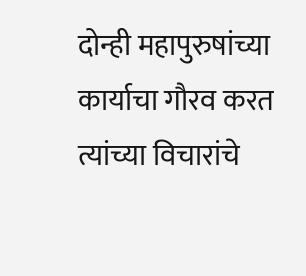दोन्ही महापुरुषांच्या कार्याचा गौरव करत त्यांच्या विचारांचे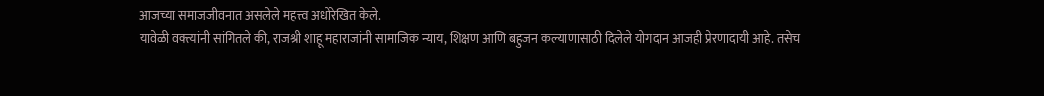आजच्या समाजजीवनात असलेले महत्त्व अधोरेखित केले.
यावेळी वक्त्यांनी सांगितले की, राजश्री शाहू महाराजांनी सामाजिक न्याय, शिक्षण आणि बहुजन कल्याणासाठी दिलेले योगदान आजही प्रेरणादायी आहे. तसेच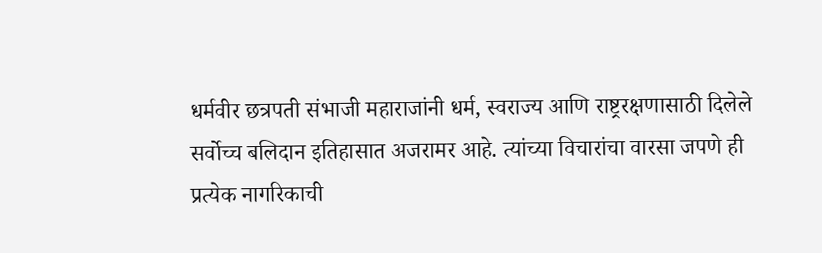धर्मवीर छत्रपती संभाजी महाराजांनी धर्म, स्वराज्य आणि राष्ट्ररक्षणासाठी दिलेले सर्वोच्च बलिदान इतिहासात अजरामर आहे. त्यांच्या विचारांचा वारसा जपणे ही प्रत्येक नागरिकाची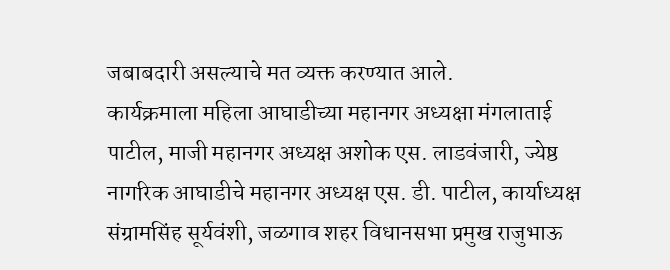जबाबदारी असल्याचे मत व्यक्त करण्यात आले.
कार्यक्रमाला महिला आघाडीच्या महानगर अध्यक्षा मंगलाताई पाटील, माजी महानगर अध्यक्ष अशोक एस. लाडवंजारी, ज्येष्ठ नागरिक आघाडीचे महानगर अध्यक्ष एस. डी. पाटील, कार्याध्यक्ष संग्रामसिंह सूर्यवंशी, जळगाव शहर विधानसभा प्रमुख राजुभाऊ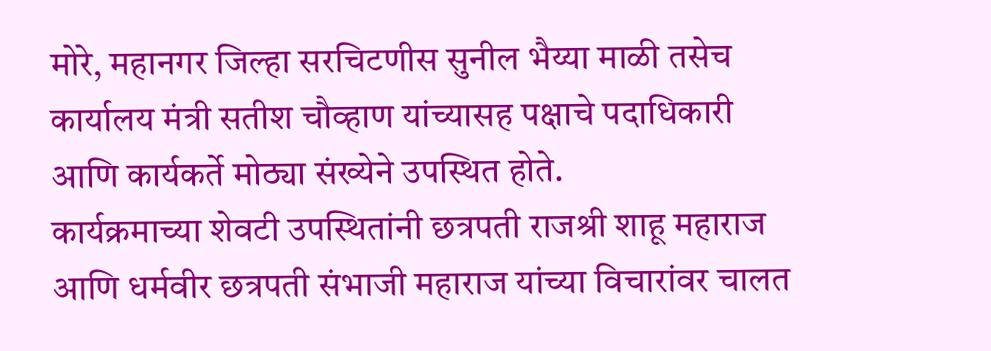मोरे, महानगर जिल्हा सरचिटणीस सुनील भैय्या माळी तसेच कार्यालय मंत्री सतीश चौव्हाण यांच्यासह पक्षाचे पदाधिकारी आणि कार्यकर्ते मोठ्या संख्येने उपस्थित होते.
कार्यक्रमाच्या शेवटी उपस्थितांनी छत्रपती राजश्री शाहू महाराज आणि धर्मवीर छत्रपती संभाजी महाराज यांच्या विचारांवर चालत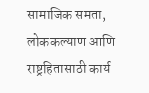सामाजिक समता, लोककल्याण आणि राष्ट्रहितासाठी कार्य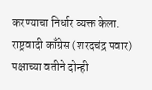करण्याचा निर्धार व्यक्त केला. राष्ट्रवादी काँग्रेस (शरदचंद्र पवार) पक्षाच्या वतीने दोन्ही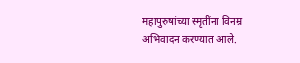महापुरुषांच्या स्मृतींना विनम्र अभिवादन करण्यात आले.